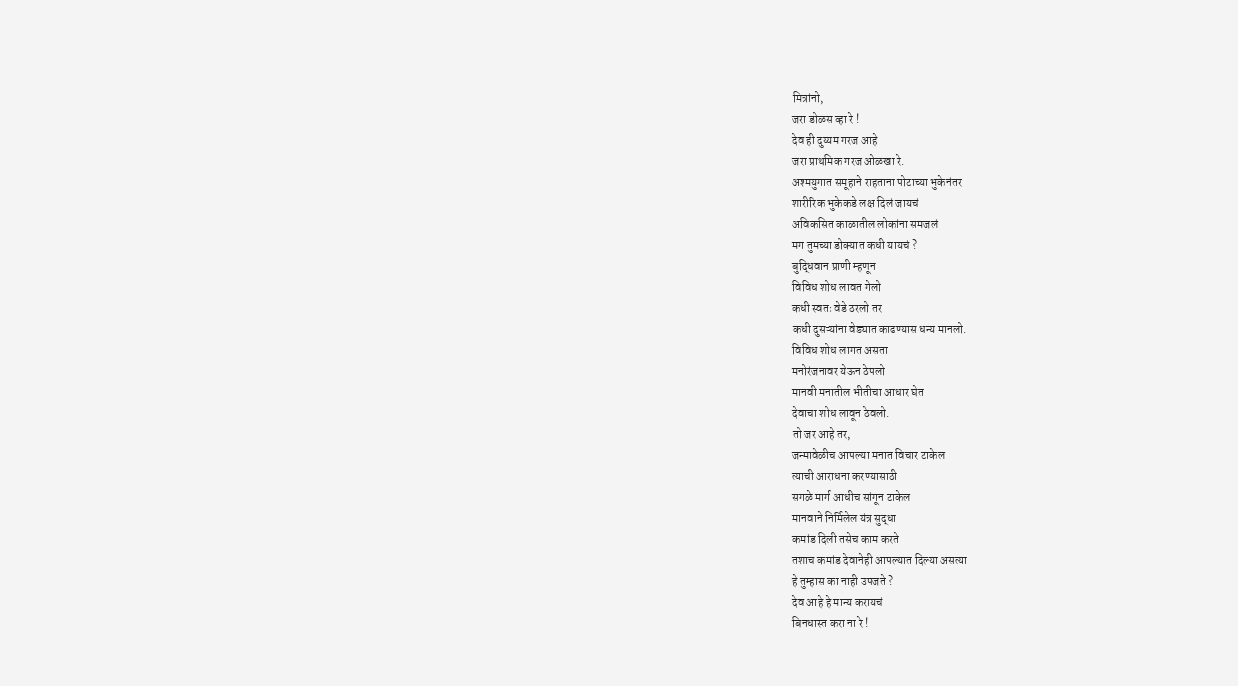मित्रांनो,
जरा डोळस व्हा रे !
देव ही दुय्यम गरज आहे
जरा प्राथमिक गरज ओळखा रे.
अश्मयुगात समूहाने राहताना पोटाच्या भुकेनंतर
शारीरिक भुकेकडे लक्ष दिलं जायचं
अविकसित काळातील लोकांना समजलं
मग तुमच्या डोक्यात कधी यायचं ?
बुद्धिवान प्राणी म्हणून
विविध शोध लावत गेलो
कधी स्वतः वेडे ठरलो तर
कधी दुसऱ्यांना वेड्यात काढण्यास धन्य मानलो.
विविध शोध लागत असता
मनोरंजनावर येऊन ठेपलो
मानवी मनातील भीतीचा आधार घेत
देवाचा शोध लावून ठेवलो.
तो जर आहे तर,
जन्मावेळीच आपल्या मनात विचार टाकेल
त्याची आराधना करण्यासाठी
सगळे मार्ग आधीच सांगून टाकेल
मानवाने निर्मिलेल यंत्र सुद्धा
कमांड दिली तसेच काम करते
तशाच कमांड देवानेही आपल्यात दिल्या असत्या
हे तुम्हास का नाही उपजते ?
देव आहे हे मान्य करायचं
बिनधास्त करा ना रे !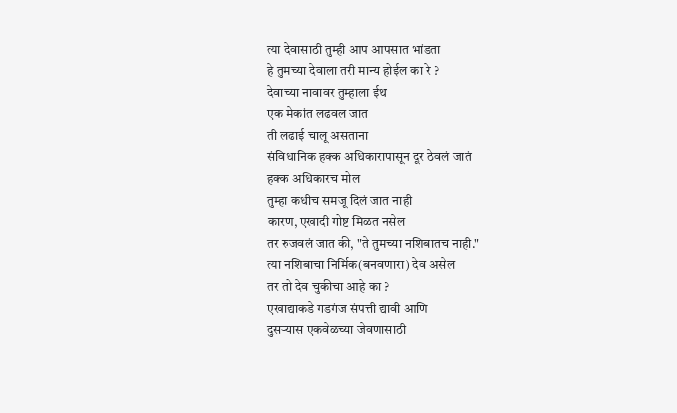त्या देवासाठी तुम्ही आप आपसात भांडता
हे तुमच्या देवाला तरी मान्य होईल का रे ?
देवाच्या नावावर तुम्हाला ईथ
एक मेकांत लढवल जात
ती लढाई चालू असताना
संविधानिक हक्क अधिकारापासून दूर ठेवलं जातं
हक्क अधिकारच मोल
तुम्हा कधीच समजू दिलं जात नाही
कारण, एखादी गोष्ट मिळत नसेल
तर रुजवलं जात की, "ते तुमच्या नशिबातच नाही."
त्या नशिबाचा निर्मिक(बनवणारा) देव असेल
तर तो देव चुकीचा आहे का ?
एखाद्याकडे गडगंज संपत्ती द्यावी आणि
दुसऱ्यास एकवेळच्या जेवणासाठी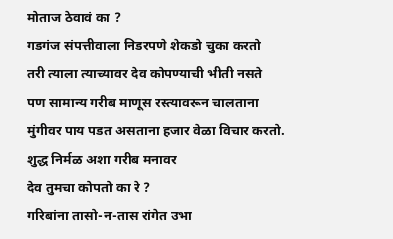मोताज ठेवावं का ?
गडगंज संपत्तीवाला निडरपणे शेकडो चुका करतो
तरी त्याला त्याच्यावर देव कोपण्याची भीती नसते
पण सामान्य गरीब माणूस रस्त्यावरून चालताना
मुंगीवर पाय पडत असताना हजार वेळा विचार करतो.
शुद्ध निर्मळ अशा गरीब मनावर
देव तुमचा कोपतो का रे ?
गरिबांना तासो-न-तास रांगेत उभा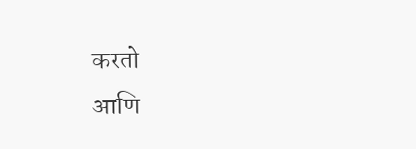करतो
आणि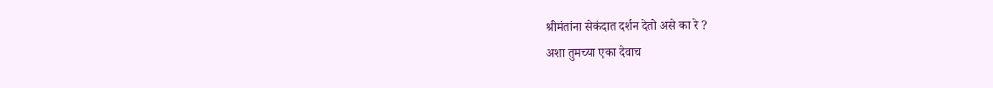श्रीमंतांना सेकंदात दर्शन देतो असे का रे ?
अशा तुमच्या एका देवाच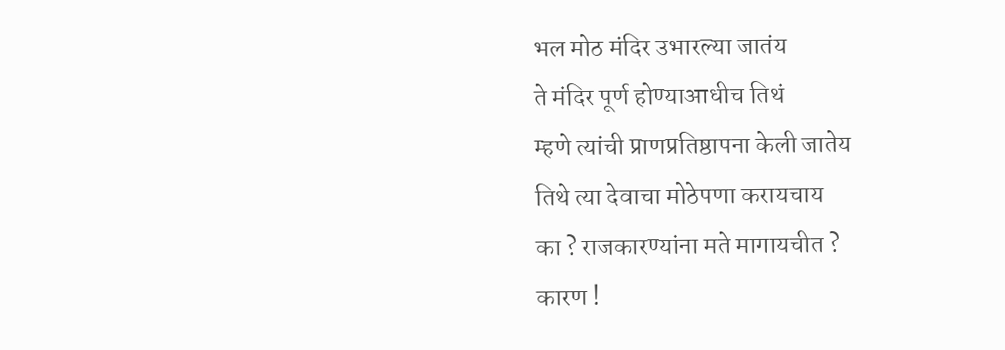भल मोठ मंदिर उभारल्या जातंय
ते मंदिर पूर्ण होण्याआधीच तिथं
म्हणे त्यांची प्राणप्रतिष्ठापना केली जातेय
तिथे त्या देवाचा मोठेपणा करायचाय
का ? राजकारण्यांना मते मागायचीत ?
कारण !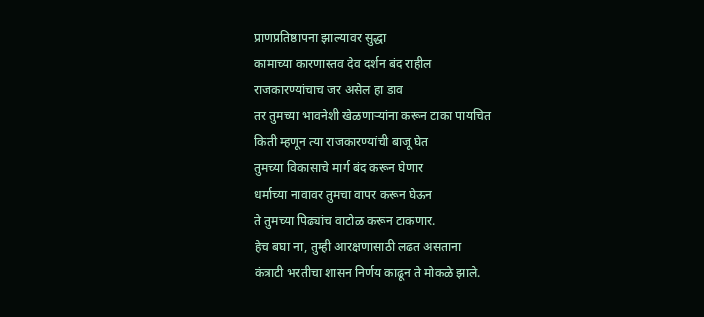प्राणप्रतिष्ठापना झाल्यावर सुद्धा
कामाच्या कारणास्तव देव दर्शन बंद राहील
राजकारण्यांचाच जर असेल हा डाव
तर तुमच्या भावनेशी खेळणाऱ्यांना करून टाका पायचित
किती म्हणून त्या राजकारण्यांची बाजू घेत
तुमच्या विकासाचे मार्ग बंद करून घेणार
धर्माच्या नावावर तुमचा वापर करून घेऊन
ते तुमच्या पिढ्यांच वाटोळ करून टाकणार.
हेच बघा ना, तुम्ही आरक्षणासाठी लढत असताना
कंत्राटी भरतीचा शासन निर्णय काढून ते मोकळे झाले.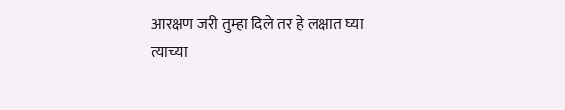आरक्षण जरी तुम्हा दिले तर हे लक्षात घ्या
त्याच्या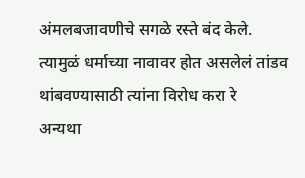अंमलबजावणीचे सगळे रस्ते बंद केले.
त्यामुळं धर्माच्या नावावर होत असलेलं तांडव
थांबवण्यासाठी त्यांना विरोध करा रे
अन्यथा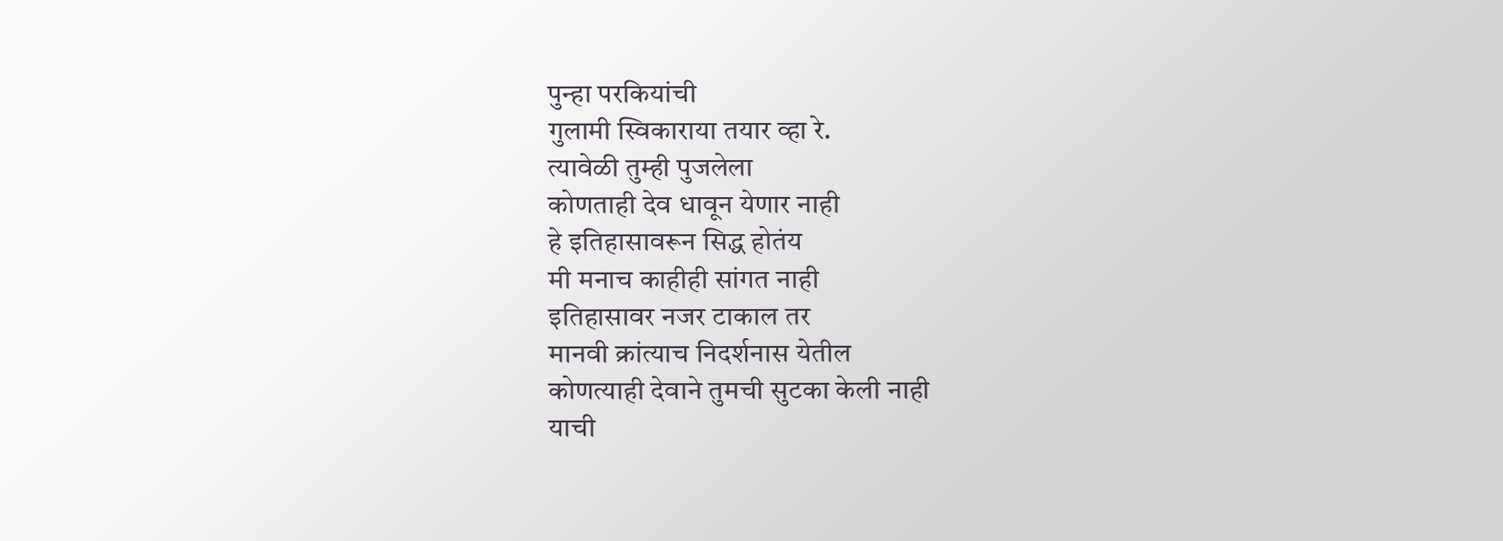पुन्हा परकियांची
गुलामी स्विकाराया तयार व्हा रे.
त्यावेळी तुम्ही पुजलेला
कोणताही देव धावून येणार नाही
हे इतिहासावरून सिद्ध होतंय
मी मनाच काहीही सांगत नाही
इतिहासावर नजर टाकाल तर
मानवी क्रांत्याच निदर्शनास येतील
कोणत्याही देवाने तुमची सुटका केली नाही
याची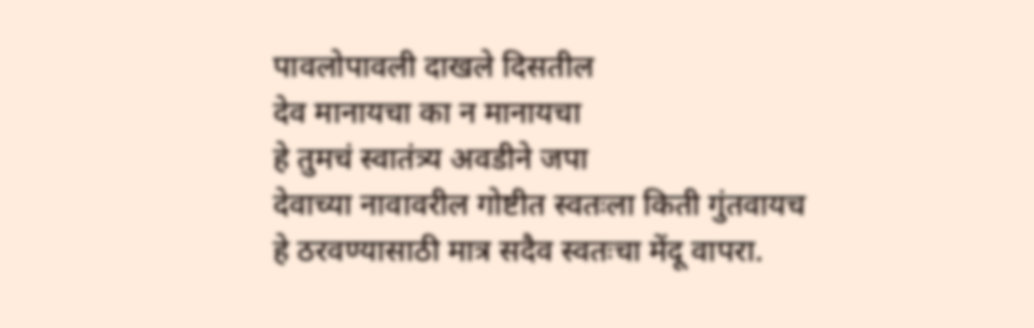पावलोपावली दाखले दिसतील
देव मानायचा का न मानायचा
हे तुमचं स्वातंत्र्य अवडीने जपा
देवाच्या नावावरील गोष्टीत स्वतःला किती गुंतवायच
हे ठरवण्यासाठी मात्र सदैव स्वतःचा मेंदू वापरा.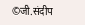©जी.संदीप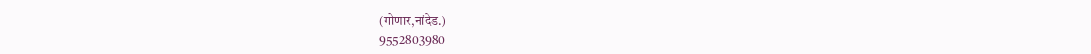(गोणार,नांदेड.)
9552803980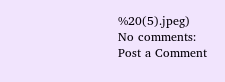%20(5).jpeg)
No comments:
Post a Comment